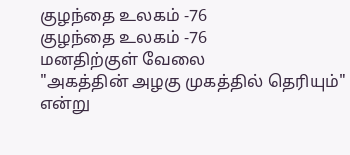குழந்தை உலகம் -76
குழந்தை உலகம் -76
மனதிற்குள் வேலை
"அகத்தின் அழகு முகத்தில் தெரியும்"
என்று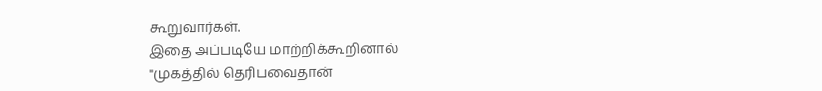கூறுவார்கள்.
இதை அப்படியே மாற்றிக்கூறினால்
"முகத்தில் தெரிபவைதான்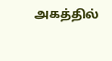அகத்தில்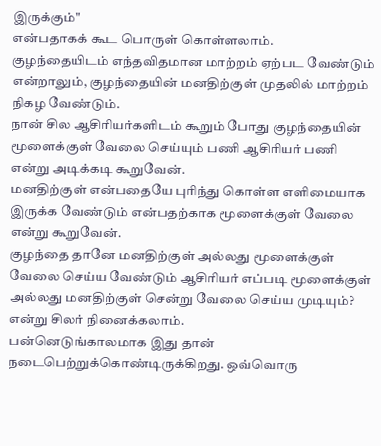இருக்கும்"
என்பதாகக் கூட பொருள் கொள்ளலாம்.
குழந்தையிடம் எந்தவிதமான மாற்றம் ஏற்பட வேண்டும் என்றாலும், குழந்தையின் மனதிற்குள் முதலில் மாற்றம் நிகழ வேண்டும்.
நான் சில ஆசிரியர்களிடம் கூறும் போது குழந்தையின் மூளைக்குள் வேலை செய்யும் பணி ஆசிரியர் பணி என்று அடிக்கடி கூறுவேன்.
மனதிற்குள் என்பதையே புரிந்து கொள்ள எளிமையாக இருக்க வேண்டும் என்பதற்காக மூளைக்குள் வேலை என்று கூறுவேன்.
குழந்தை தானே மனதிற்குள் அல்லது மூளைக்குள் வேலை செய்ய வேண்டும் ஆசிரியர் எப்படி மூளைக்குள் அல்லது மனதிற்குள் சென்று வேலை செய்ய முடியும்? என்று சிலர் நினைக்கலாம்.
பன்னெடுங்காலமாக இது தான் நடைபெற்றுக்கொண்டிருக்கிறது. ஒவ்வொரு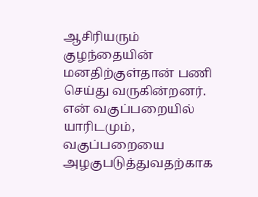ஆசிரியரும் குழந்தையின் மனதிற்குள்தான் பணி செய்து வருகின்றனர்.
என் வகுப்பறையில் யாரிடமும்,
வகுப்பறையை அழகுபடுத்துவதற்காக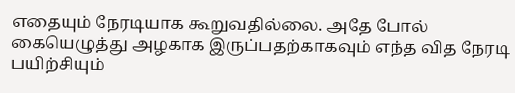எதையும் நேரடியாக கூறுவதில்லை. அதே போல் கையெழுத்து அழகாக இருப்பதற்காகவும் எந்த வித நேரடி பயிற்சியும்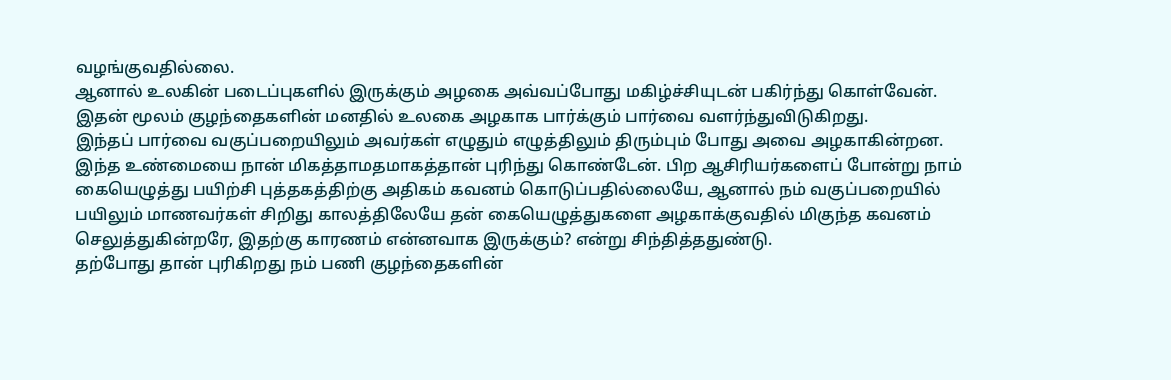வழங்குவதில்லை.
ஆனால் உலகின் படைப்புகளில் இருக்கும் அழகை அவ்வப்போது மகிழ்ச்சியுடன் பகிர்ந்து கொள்வேன்.
இதன் மூலம் குழந்தைகளின் மனதில் உலகை அழகாக பார்க்கும் பார்வை வளர்ந்துவிடுகிறது.
இந்தப் பார்வை வகுப்பறையிலும் அவர்கள் எழுதும் எழுத்திலும் திரும்பும் போது அவை அழகாகின்றன.
இந்த உண்மையை நான் மிகத்தாமதமாகத்தான் புரிந்து கொண்டேன். பிற ஆசிரியர்களைப் போன்று நாம் கையெழுத்து பயிற்சி புத்தகத்திற்கு அதிகம் கவனம் கொடுப்பதில்லையே, ஆனால் நம் வகுப்பறையில் பயிலும் மாணவர்கள் சிறிது காலத்திலேயே தன் கையெழுத்துகளை அழகாக்குவதில் மிகுந்த கவனம் செலுத்துகின்றரே, இதற்கு காரணம் என்னவாக இருக்கும்? என்று சிந்தித்ததுண்டு.
தற்போது தான் புரிகிறது நம் பணி குழந்தைகளின்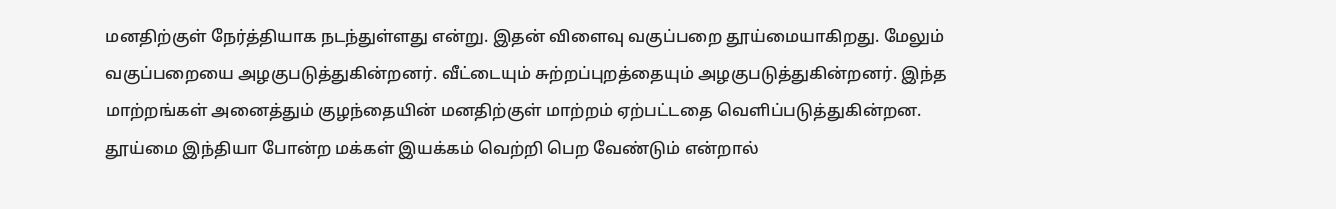மனதிற்குள் நேர்த்தியாக நடந்துள்ளது என்று. இதன் விளைவு வகுப்பறை தூய்மையாகிறது. மேலும் வகுப்பறையை அழகுபடுத்துகின்றனர். வீட்டையும் சுற்றப்புறத்தையும் அழகுபடுத்துகின்றனர். இந்த மாற்றங்கள் அனைத்தும் குழந்தையின் மனதிற்குள் மாற்றம் ஏற்பட்டதை வெளிப்படுத்துகின்றன.
தூய்மை இந்தியா போன்ற மக்கள் இயக்கம் வெற்றி பெற வேண்டும் என்றால்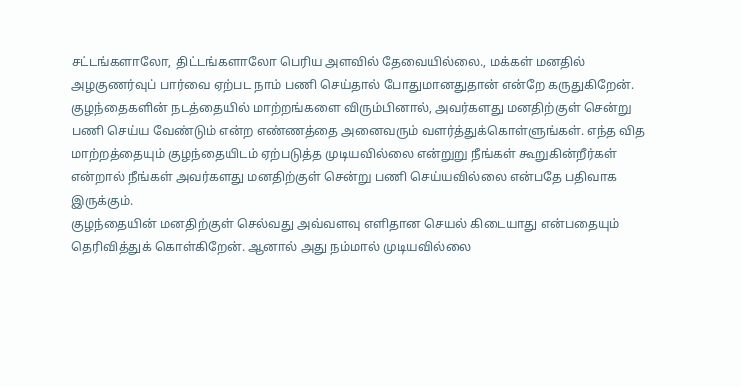சட்டங்களாலோ, திட்டங்களாலோ பெரிய அளவில் தேவையில்லை., மக்கள் மனதில் அழகுணர்வுப் பார்வை ஏற்பட நாம் பணி செய்தால் போதுமானதுதான் என்றே கருதுகிறேன்.
குழந்தைகளின் நடத்தையில் மாற்றங்களை விரும்பினால், அவர்களது மனதிற்குள் சென்று பணி செய்ய வேண்டும் என்ற எண்ணத்தை அனைவரும் வளர்த்துக்கொள்ளுங்கள். எந்த வித மாற்றத்தையும் குழந்தையிடம் ஏற்படுத்த முடியவில்லை என்றுறு நீங்கள் கூறுகின்றீர்கள் என்றால் நீங்கள் அவர்களது மனதிற்குள் சென்று பணி செய்யவில்லை என்பதே பதிவாக இருக்கும்.
குழந்தையின் மனதிற்குள் செல்வது அவ்வளவு எளிதான செயல் கிடையாது என்பதையும் தெரிவித்துக் கொள்கிறேன். ஆனால் அது நம்மால் முடியவில்லை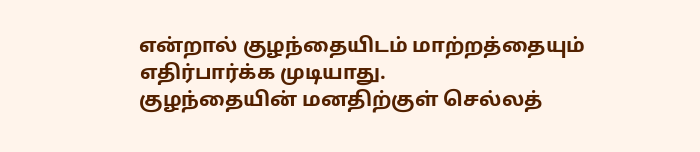என்றால் குழந்தையிடம் மாற்றத்தையும் எதிர்பார்க்க முடியாது.
குழந்தையின் மனதிற்குள் செல்லத்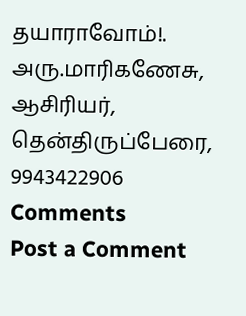தயாராவோம்!.
அரு.மாரிகணேசு,
ஆசிரியர்,
தென்திருப்பேரை,
9943422906
Comments
Post a Comment